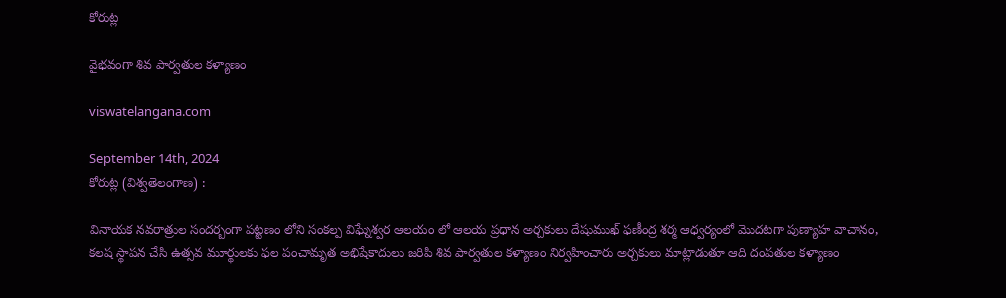కోరుట్ల

వైభవంగా శివ పార్వతుల కళ్యాణం

viswatelangana.com

September 14th, 2024
కోరుట్ల (విశ్వతెలంగాణ) :

వినాయక నవరాత్రుల సందర్బంగా పట్టణం లోని సంకల్ప విఘ్నేశ్వర ఆలయం లో ఆలయ ప్రధాన అర్చకులు దేషుముఖ్ ఫణీంద్ర శర్మ ఆధ్వర్యంలో మొదటగా పుణ్యాహ వాచానం, కలష స్థాపన చేసి ఉత్సవ మూర్థులకు ఫల పంచామృత అభిషేకాదులు జరిపి శివ పార్వతుల కళ్యాణం నిర్వహించారు అర్చకులు మాట్లాడుతూ ఆది దంపతుల కళ్యాణం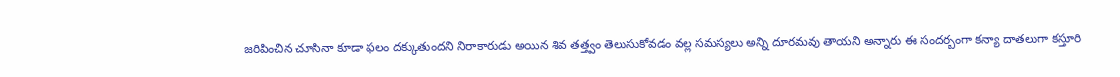జరిపించిన చూసినా కూడా ఫలం దక్కుతుందని నిరాకారుడు అయిన శివ తత్త్వం తెలుసుకోవడం వల్ల సమస్యలు అన్ని దూరమవు తాయని అన్నారు ఈ సందర్బంగా కన్యా దాతలుగా కస్తూరి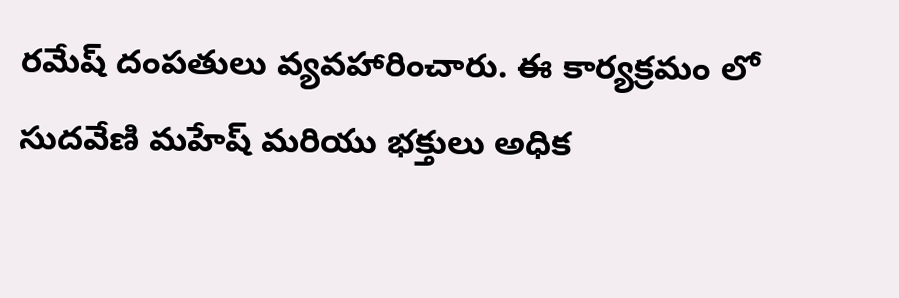రమేష్ దంపతులు వ్యవహారించారు. ఈ కార్యక్రమం లో సుదవేణి మహేష్ మరియు భక్తులు అధిక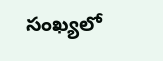సంఖ్యలో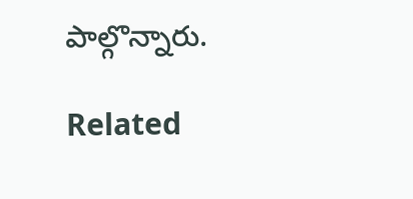పాల్గొన్నారు.

Related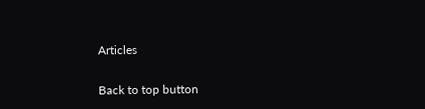Articles

Back to top button